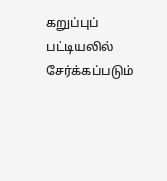கறுப்புப் பட்டியலில் சேர்க்கப்படும்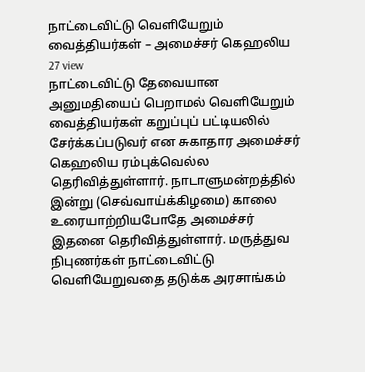நாட்டைவிட்டு வெளியேறும் வைத்தியர்கள் – அமைச்சர் கெஹலிய
27 view
நாட்டைவிட்டு தேவையான அனுமதியைப் பெறாமல் வெளியேறும் வைத்தியர்கள் கறுப்புப் பட்டியலில் சேர்க்கப்படுவர் என சுகாதார அமைச்சர் கெஹலிய ரம்புக்வெல்ல தெரிவித்துள்ளார். நாடாளுமன்றத்தில் இன்று (செவ்வாய்க்கிழமை) காலை உரையாற்றியபோதே அமைச்சர் இதனை தெரிவித்துள்ளார். மருத்துவ நிபுணர்கள் நாட்டைவிட்டு வெளியேறுவதை தடுக்க அரசாங்கம்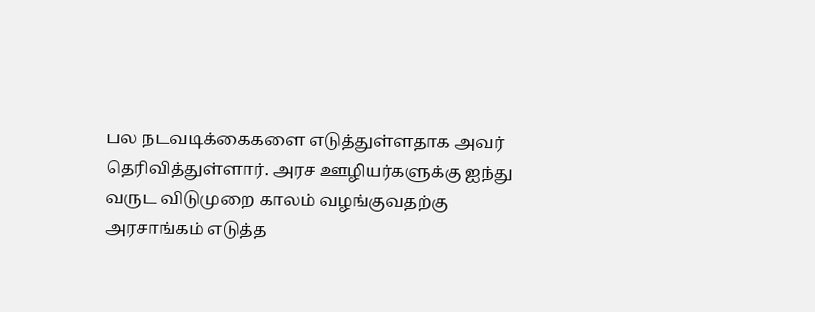பல நடவடிக்கைகளை எடுத்துள்ளதாக அவர் தெரிவித்துள்ளார். அரச ஊழியர்களுக்கு ஐந்து வருட விடுமுறை காலம் வழங்குவதற்கு அரசாங்கம் எடுத்த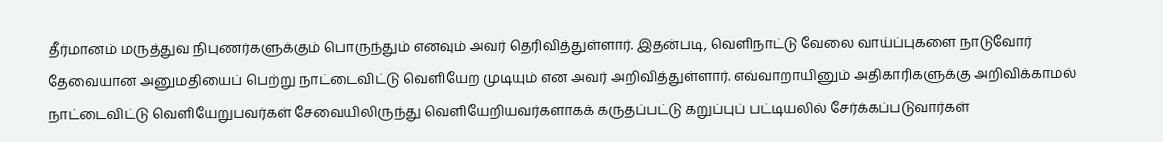தீர்மானம் மருத்துவ நிபுணர்களுக்கும் பொருந்தும் எனவும் அவர் தெரிவித்துள்ளார். இதன்படி, வெளிநாட்டு வேலை வாய்ப்புகளை நாடுவோர் தேவையான அனுமதியைப் பெற்று நாட்டைவிட்டு வெளியேற முடியும் என அவர் அறிவித்துள்ளார். எவ்வாறாயினும் அதிகாரிகளுக்கு அறிவிக்காமல் நாட்டைவிட்டு வெளியேறுபவர்கள் சேவையிலிருந்து வெளியேறியவர்களாகக் கருதப்பட்டு கறுப்புப் பட்டியலில் சேர்க்கப்படுவார்கள்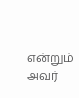என்றும் அவர்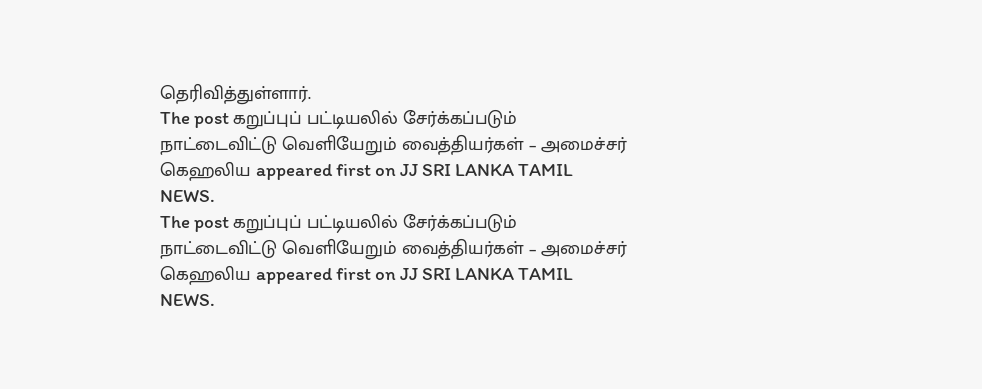தெரிவித்துள்ளார்.
The post கறுப்புப் பட்டியலில் சேர்க்கப்படும் நாட்டைவிட்டு வெளியேறும் வைத்தியர்கள் – அமைச்சர் கெஹலிய appeared first on JJ SRI LANKA TAMIL NEWS.
The post கறுப்புப் பட்டியலில் சேர்க்கப்படும் நாட்டைவிட்டு வெளியேறும் வைத்தியர்கள் – அமைச்சர் கெஹலிய appeared first on JJ SRI LANKA TAMIL NEWS.